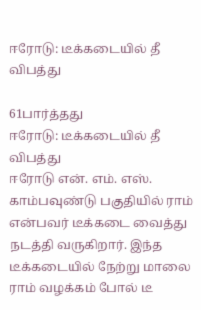ஈரோடு: டீக்கடையில் தீ விபத்து

61பார்த்தது
ஈரோடு: டீக்கடையில் தீ விபத்து
ஈரோடு என். எம். எஸ். காம்பவுண்டு பகுதியில் ராம் என்பவர் டீக்கடை வைத்து நடத்தி வருகிறார். இந்த டீக்கடையில் நேற்று மாலை ராம் வழக்கம் போல் டீ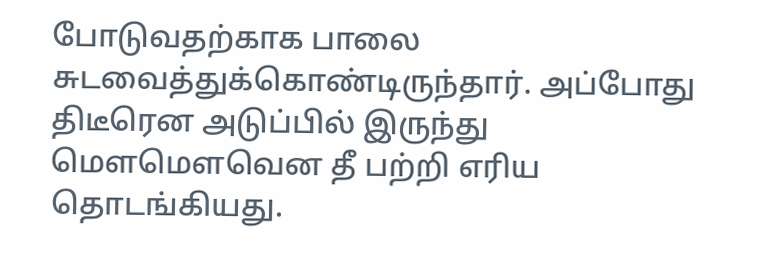போடுவதற்காக பாலை சுடவைத்துக்கொண்டிருந்தார். அப்போது திடீரென அடுப்பில் இருந்து மெளமெளவென தீ பற்றி எரிய தொடங்கியது.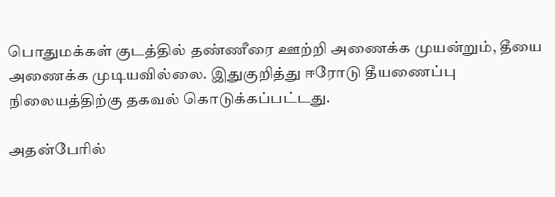பொதுமக்கள் குடத்தில் தண்ணீரை ஊற்றி அணைக்க முயன்றும், தீயை அணைக்க முடியவில்லை. இதுகுறித்து ஈரோடு தீயணைப்பு நிலையத்திற்கு தகவல் கொடுக்கப்பட்டது.

அதன்பேரில்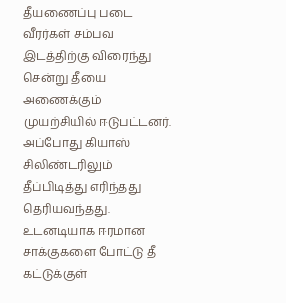தீயணைப்பு படை வீரர்கள் சம்பவ இடத்திற்கு விரைந்து சென்று தீயை அணைக்கும் முயற்சியில் ஈடுபட்டனர். அப்போது கியாஸ் சிலிண்டரிலும் தீப்பிடித்து எரிந்தது தெரியவந்தது. உடனடியாக ஈரமான சாக்குகளை போட்டு தீ கட்டுக்குள்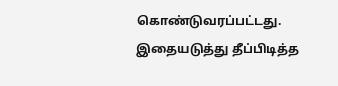கொண்டுவரப்பட்டது. இதையடுத்து தீப்பிடித்த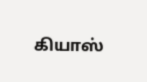கியாஸ்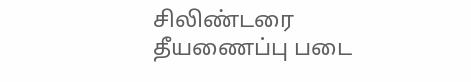சிலிண்டரை தீயணைப்பு படை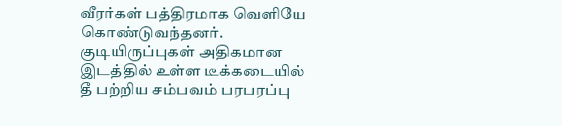வீரர்கள் பத்திரமாக வெளியே கொண்டுவந்தனர். குடியிருப்புகள் அதிகமான இடத்தில் உள்ள டீக்கடையில் தீ பற்றிய சம்பவம் பரபரப்பு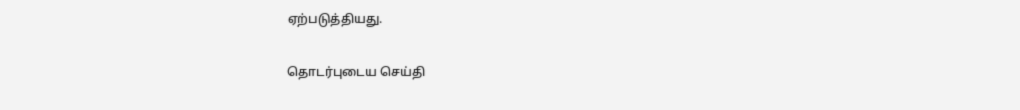ஏற்படுத்தியது.

தொடர்புடைய செய்தி